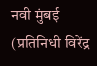नवी मुंबई (प्रतिनिधी विरेंद्र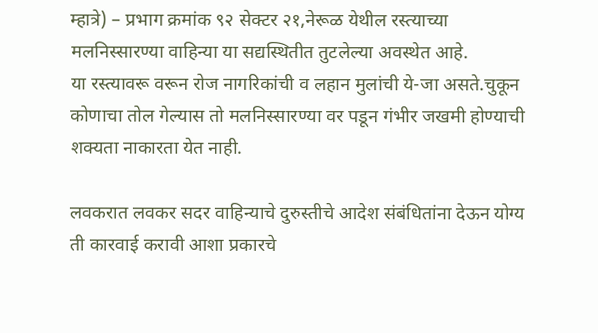म्हात्रे) – प्रभाग क्रमांक ९२ सेक्टर २१,नेरूळ येथील रस्त्याच्या मलनिस्सारण्या वाहिन्या या सद्यस्थितीत तुटलेल्या अवस्थेत आहे.
या रस्त्यावरू वरून रोज नागरिकांची व लहान मुलांची ये-जा असते.चुकून कोणाचा तोल गेल्यास तो मलनिस्सारण्या वर पडून गंभीर जखमी होण्याची शक्यता नाकारता येत नाही.

लवकरात लवकर सदर वाहिन्याचे दुरुस्तीचे आदेश संबंधितांना देऊन योग्य ती कारवाई करावी आशा प्रकारचे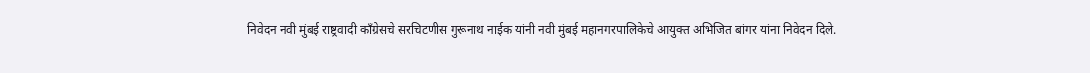निवेदन नवी मुंबई राष्ट्रवादी काँग्रेसचे सरचिटणीस गुरूनाथ नाईक यांनी नवी मुंबई महानगरपालिकेचे आयुक्त अभिजित बांगर यांना निवेदन दिले.